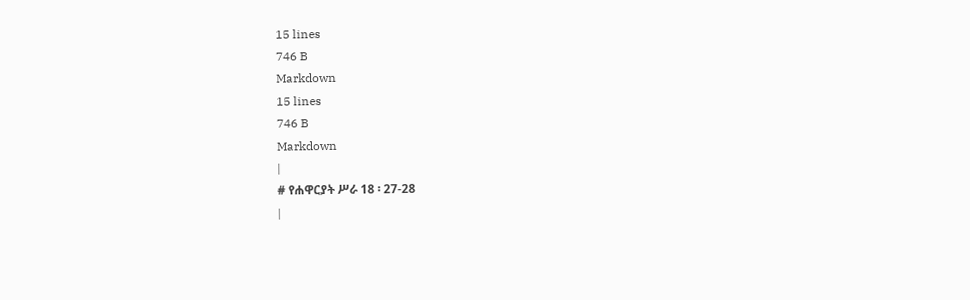15 lines
746 B
Markdown
15 lines
746 B
Markdown
|
# የሐዋርያት ሥራ 18 ፡ 27-28
|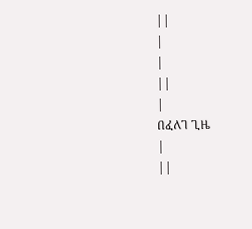||
|
|
||
|
በፈለገ ጊዜ
|
||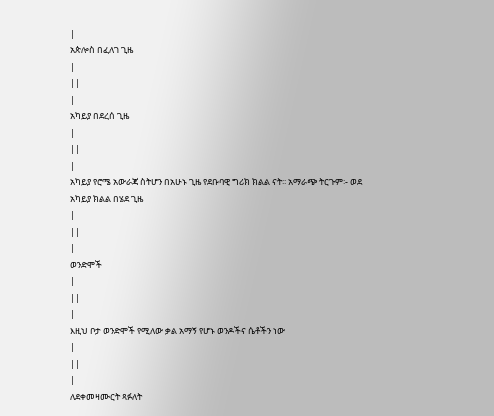|
አጵሎስ በፈለገ ጊዜ
|
||
|
አካይያ በደረሰ ጊዜ
|
||
|
አካይያ የሮሜ አውራጃ ስትሆን በአሁኑ ጊዜ የደቡባዊ ግሪክ ክልል ናት፡፡ አማራጭ ትርጉም፡- ወደ አካይያ ክልል በሄደ ጊዜ
|
||
|
ወንድሞች
|
||
|
እዚህ ቦታ ወንድሞች የሚለው ቃል አማኝ የሆኑ ወንዶችና ሴቶችን ነው
|
||
|
ለደቀመዛሙርት ጻፉለት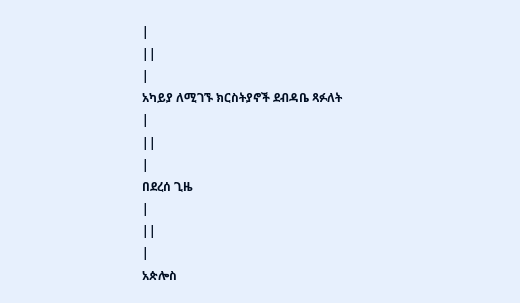|
||
|
አካይያ ለሚገኙ ክርስትያኖች ደብዳቤ ጻፉለት
|
||
|
በደረሰ ጊዜ
|
||
|
አጵሎስ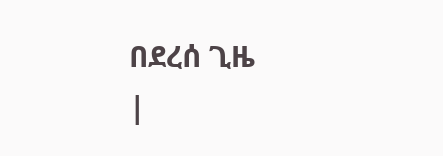በደረሰ ጊዜ
|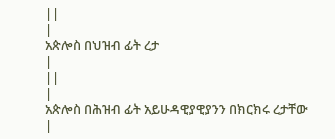||
|
አጵሎስ በህዝብ ፊት ረታ
|
||
|
አጵሎስ በሕዝብ ፊት አይሁዳዊያዊያንን በክርክሩ ረታቸው
|